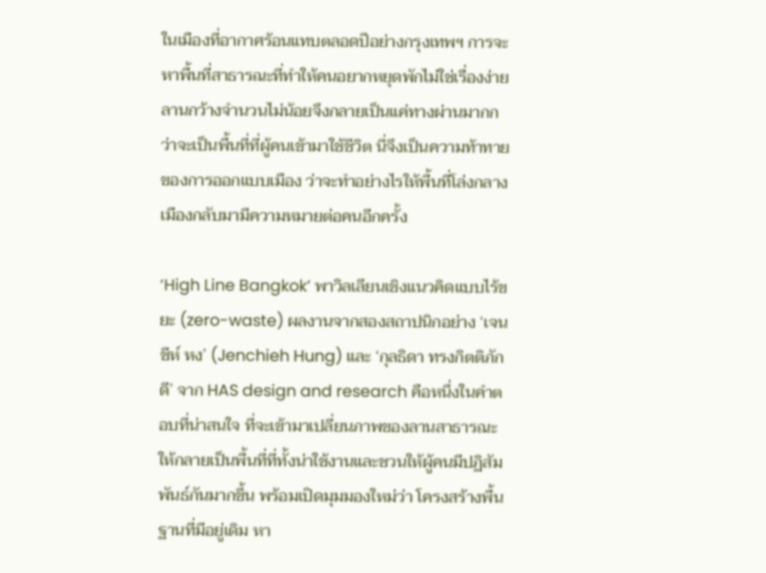ในเมืองที่อากาศร้อนแทบตลอดปีอย่างกรุงเทพฯ การจะหาพื้นที่สาธารณะที่ทำให้คนอยากหยุดพักไม่ใช่เรื่องง่าย ลานกว้างจำนวนไม่น้อยจึงกลายเป็นแค่ทางผ่านมากกว่าจะเป็นพื้นที่ที่ผู้คนเข้ามาใช้ชีวิต นี่จึงเป็นความท้าทายของการออกแบบเมือง ว่าจะทำอย่างไรให้พื้นที่โล่งกลางเมืองกลับมามีความหมายต่อคนอีกครั้ง

‘High Line Bangkok’ พาวิลเลียนเชิงแนวคิดแบบไร้ขยะ (zero-waste) ผลงานจากสองสถาปนิกอย่าง ‘เจนชีห์ หง’ (Jenchieh Hung) และ ‘กุลธิดา ทรงกิตติภักดี’ จาก HAS design and research คือหนึ่งในคำตอบที่น่าสนใจ ที่จะเข้ามาเปลี่ยนภาพของลานสาธารณะให้กลายเป็นพื้นที่ที่ทั้งน่าใช้งานและชวนให้ผู้คนมีปฏิสัมพันธ์กันมากขึ้น พร้อมเปิดมุมมองใหม่ว่า โครงสร้างพื้นฐานที่มีอยู่เดิม หา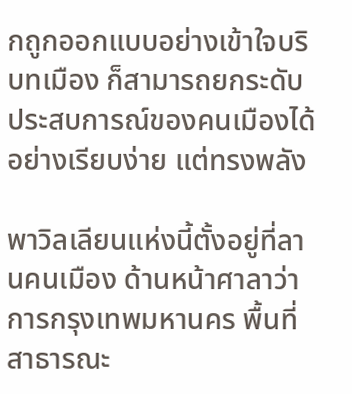กถูกออกแบบอย่างเข้าใจบริบทเมือง ก็สามารถยกระดับประสบการณ์ของคนเมืองได้อย่างเรียบง่าย แต่ทรงพลัง

พาวิลเลียนแห่งนี้ตั้งอยู่ที่ลานคนเมือง ด้านหน้าศาลาว่าการกรุงเทพมหานคร พื้นที่สาธารณะ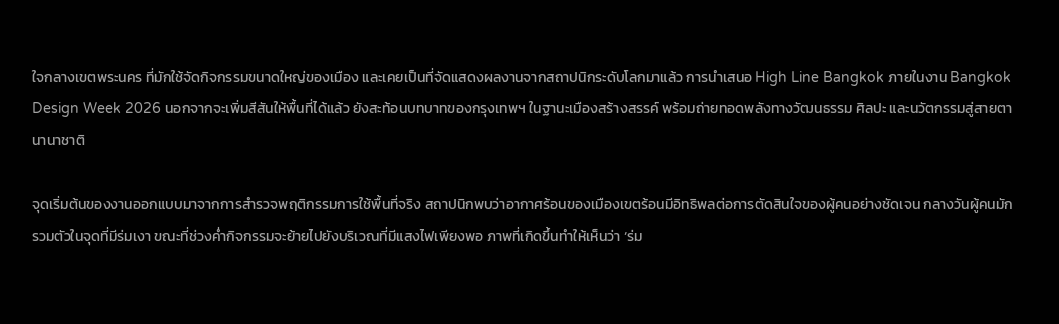ใจกลางเขตพระนคร ที่มักใช้จัดกิจกรรมขนาดใหญ่ของเมือง และเคยเป็นที่จัดแสดงผลงานจากสถาปนิกระดับโลกมาแล้ว การนำเสนอ High Line Bangkok ภายในงาน Bangkok Design Week 2026 นอกจากจะเพิ่มสีสันให้พื้นที่ได้แล้ว ยังสะท้อนบทบาทของกรุงเทพฯ ในฐานะเมืองสร้างสรรค์ พร้อมถ่ายทอดพลังทางวัฒนธรรม ศิลปะ และนวัตกรรมสู่สายตานานาชาติ

จุดเริ่มต้นของงานออกแบบมาจากการสำรวจพฤติกรรมการใช้พื้นที่จริง สถาปนิกพบว่าอากาศร้อนของเมืองเขตร้อนมีอิทธิพลต่อการตัดสินใจของผู้คนอย่างชัดเจน กลางวันผู้คนมักรวมตัวในจุดที่มีร่มเงา ขณะที่ช่วงค่ำกิจกรรมจะย้ายไปยังบริเวณที่มีแสงไฟเพียงพอ ภาพที่เกิดขึ้นทำให้เห็นว่า ‘ร่ม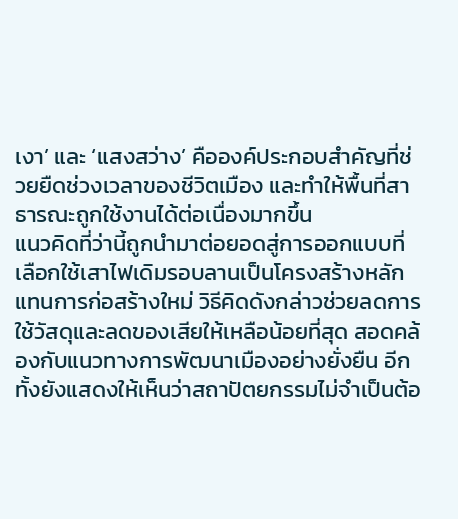เงา’ และ ‘แสงสว่าง’ คือองค์ประกอบสำคัญที่ช่วยยืดช่วงเวลาของชีวิตเมือง และทำให้พื้นที่สาธารณะถูกใช้งานได้ต่อเนื่องมากขึ้น
แนวคิดที่ว่านี้ถูกนำมาต่อยอดสู่การออกแบบที่เลือกใช้เสาไฟเดิมรอบลานเป็นโครงสร้างหลัก แทนการก่อสร้างใหม่ วิธีคิดดังกล่าวช่วยลดการใช้วัสดุและลดของเสียให้เหลือน้อยที่สุด สอดคล้องกับแนวทางการพัฒนาเมืองอย่างยั่งยืน อีกทั้งยังแสดงให้เห็นว่าสถาปัตยกรรมไม่จำเป็นต้อ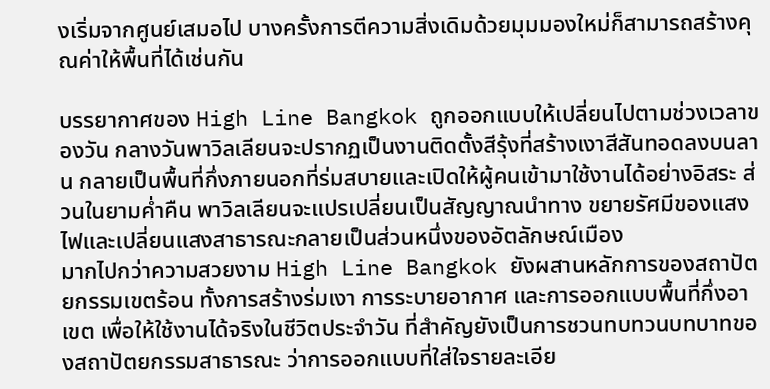งเริ่มจากศูนย์เสมอไป บางครั้งการตีความสิ่งเดิมด้วยมุมมองใหม่ก็สามารถสร้างคุณค่าให้พื้นที่ได้เช่นกัน

บรรยากาศของ High Line Bangkok ถูกออกแบบให้เปลี่ยนไปตามช่วงเวลาของวัน กลางวันพาวิลเลียนจะปรากฏเป็นงานติดตั้งสีรุ้งที่สร้างเงาสีสันทอดลงบนลาน กลายเป็นพื้นที่กึ่งภายนอกที่ร่มสบายและเปิดให้ผู้คนเข้ามาใช้งานได้อย่างอิสระ ส่วนในยามค่ำคืน พาวิลเลียนจะแปรเปลี่ยนเป็นสัญญาณนำทาง ขยายรัศมีของแสงไฟและเปลี่ยนแสงสาธารณะกลายเป็นส่วนหนึ่งของอัตลักษณ์เมือง
มากไปกว่าความสวยงาม High Line Bangkok ยังผสานหลักการของสถาปัตยกรรมเขตร้อน ทั้งการสร้างร่มเงา การระบายอากาศ และการออกแบบพื้นที่กึ่งอาเขต เพื่อให้ใช้งานได้จริงในชีวิตประจำวัน ที่สำคัญยังเป็นการชวนทบทวนบทบาทของสถาปัตยกรรมสาธารณะ ว่าการออกแบบที่ใส่ใจรายละเอีย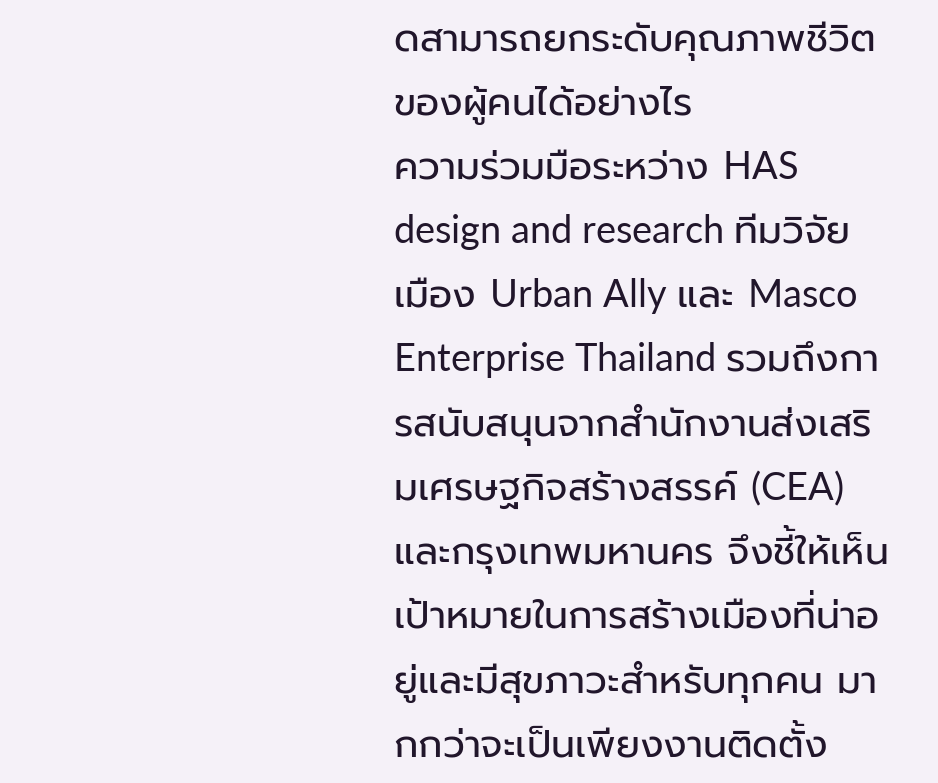ดสามารถยกระดับคุณภาพชีวิตของผู้คนได้อย่างไร
ความร่วมมือระหว่าง HAS design and research ทีมวิจัยเมือง Urban Ally และ Masco Enterprise Thailand รวมถึงการสนับสนุนจากสำนักงานส่งเสริมเศรษฐกิจสร้างสรรค์ (CEA) และกรุงเทพมหานคร จึงชี้ให้เห็นเป้าหมายในการสร้างเมืองที่น่าอยู่และมีสุขภาวะสำหรับทุกคน มากกว่าจะเป็นเพียงงานติดตั้ง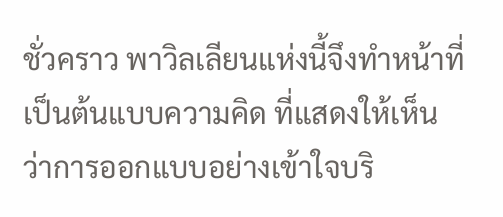ชั่วคราว พาวิลเลียนแห่งนี้จึงทำหน้าที่เป็นต้นแบบความคิด ที่แสดงให้เห็นว่าการออกแบบอย่างเข้าใจบริ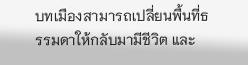บทเมืองสามารถเปลี่ยนพื้นที่ธรรมดาให้กลับมามีชีวิต และ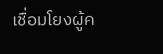เชื่อมโยงผู้ค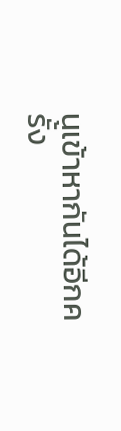นเข้าหากันได้อีกครั้ง